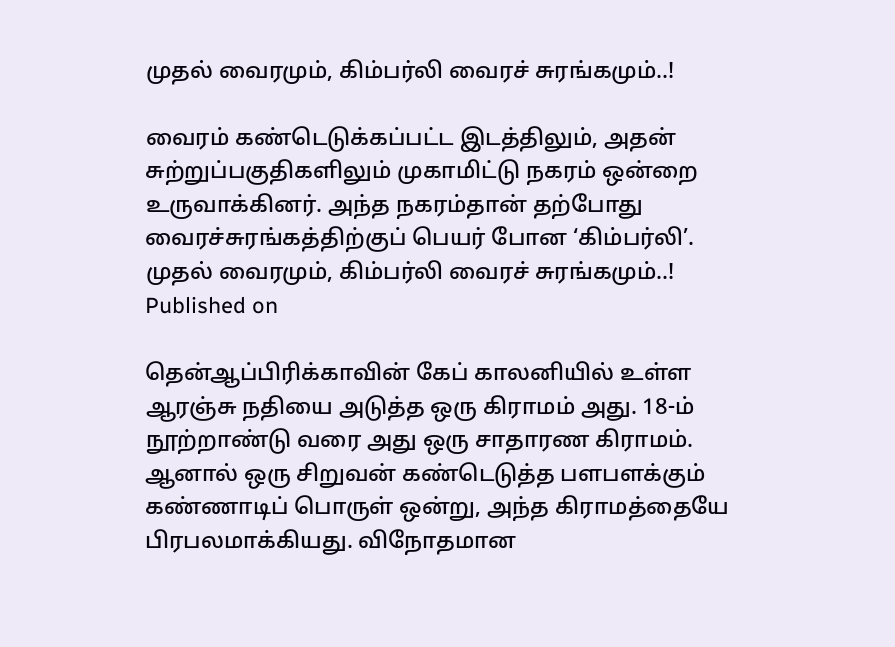முதல் வைரமும், கிம்பர்லி வைரச் சுரங்கமும்..!

வைரம் கண்டெடுக்கப்பட்ட இடத்திலும், அதன் சுற்றுப்பகுதிகளிலும் முகாமிட்டு நகரம் ஒன்றை உருவாக்கினர். அந்த நகரம்தான் தற்போது வைரச்சுரங்கத்திற்குப் பெயர் போன ‘கிம்பர்லி’.
முதல் வைரமும், கிம்பர்லி வைரச் சுரங்கமும்..!
Published on

தென்ஆப்பிரிக்காவின் கேப் காலனியில் உள்ள ஆரஞ்சு நதியை அடுத்த ஒரு கிராமம் அது. 18-ம் நூற்றாண்டு வரை அது ஒரு சாதாரண கிராமம். ஆனால் ஒரு சிறுவன் கண்டெடுத்த பளபளக்கும் கண்ணாடிப் பொருள் ஒன்று, அந்த கிராமத்தையே பிரபலமாக்கியது. விநோதமான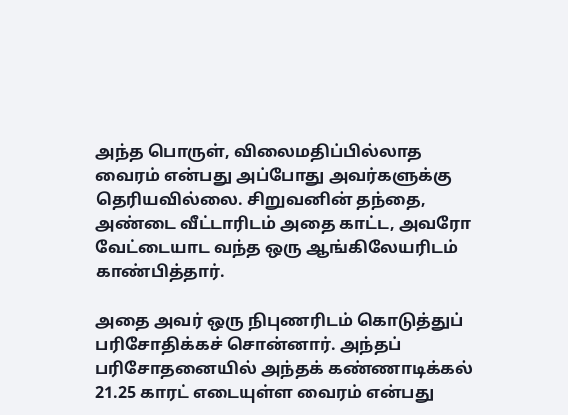அந்த பொருள், விலைமதிப்பில்லாத வைரம் என்பது அப்போது அவர்களுக்கு தெரியவில்லை. சிறுவனின் தந்தை, அண்டை வீட்டாரிடம் அதை காட்ட, அவரோ வேட்டையாட வந்த ஒரு ஆங்கிலேயரிடம் காண்பித்தார்.

அதை அவர் ஒரு நிபுணரிடம் கொடுத்துப் பரிசோதிக்கச் சொன்னார். அந்தப் பரிசோதனையில் அந்தக் கண்ணாடிக்கல் 21.25 காரட் எடையுள்ள வைரம் என்பது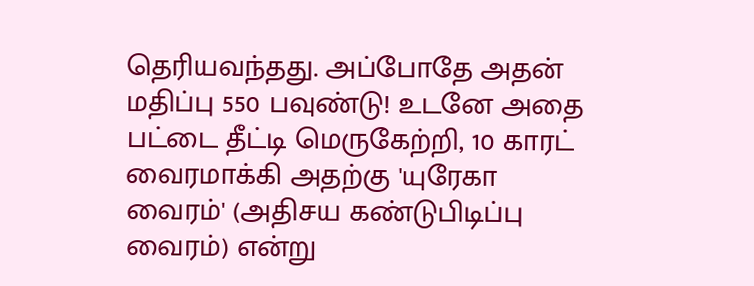தெரியவந்தது. அப்போதே அதன் மதிப்பு 550 பவுண்டு! உடனே அதை பட்டை தீட்டி மெருகேற்றி, 10 காரட் வைரமாக்கி அதற்கு 'யுரேகா வைரம்' (அதிசய கண்டுபிடிப்பு வைரம்) என்று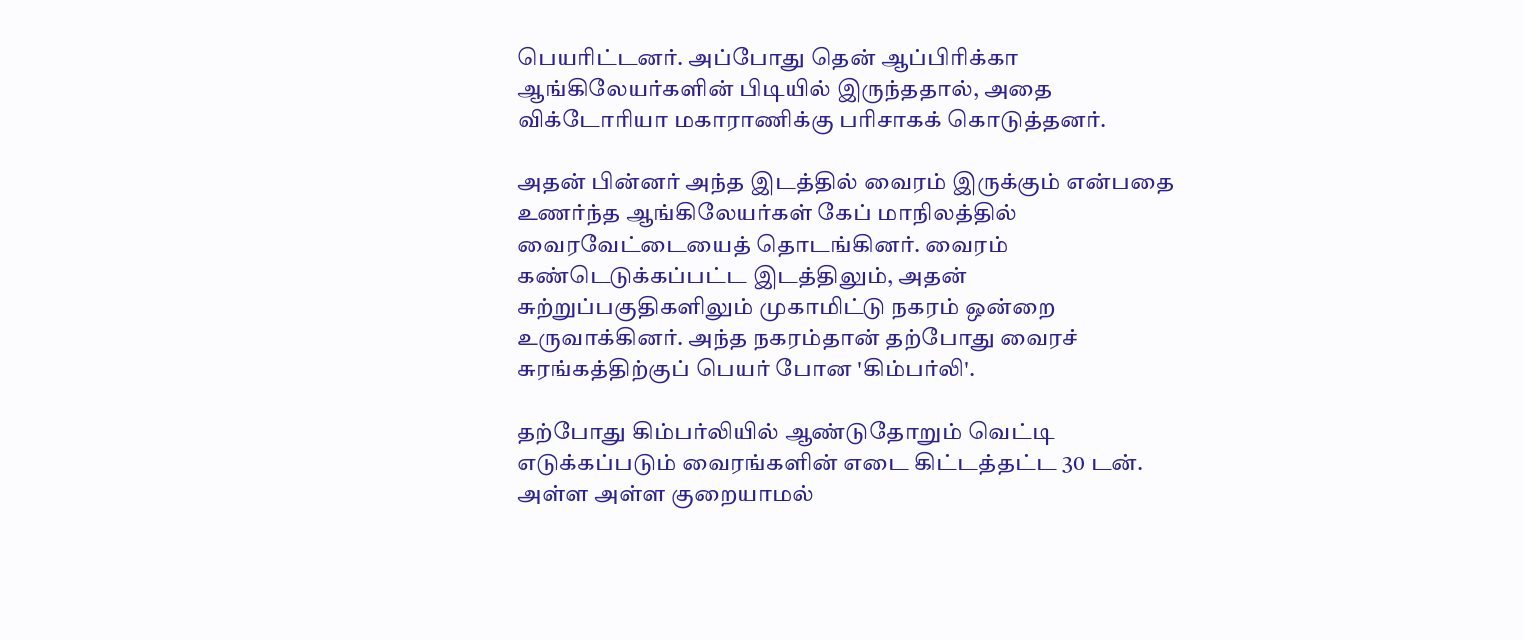பெயரிட்டனர். அப்போது தென் ஆப்பிரிக்கா ஆங்கிலேயர்களின் பிடியில் இருந்ததால், அதை விக்டோரியா மகாராணிக்கு பரிசாகக் கொடுத்தனர்.

அதன் பின்னர் அந்த இடத்தில் வைரம் இருக்கும் என்பதை உணர்ந்த ஆங்கிலேயர்கள் கேப் மாநிலத்தில் வைரவேட்டையைத் தொடங்கினர். வைரம் கண்டெடுக்கப்பட்ட இடத்திலும், அதன் சுற்றுப்பகுதிகளிலும் முகாமிட்டு நகரம் ஒன்றை உருவாக்கினர். அந்த நகரம்தான் தற்போது வைரச் சுரங்கத்திற்குப் பெயர் போன 'கிம்பர்லி'.

தற்போது கிம்பர்லியில் ஆண்டுதோறும் வெட்டி எடுக்கப்படும் வைரங்களின் எடை கிட்டத்தட்ட 30 டன். அள்ள அள்ள குறையாமல்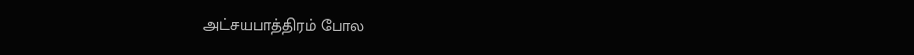அட்சயபாத்திரம் போல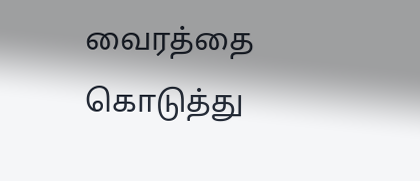வைரத்தை கொடுத்து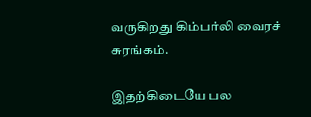வருகிறது கிம்பர்லி வைரச் சுரங்கம்.

இதற்கிடையே பல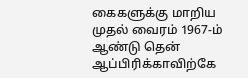கைகளுக்கு மாறிய முதல் வைரம் 1967-ம் ஆண்டு தென் ஆப்பிரிக்காவிற்கே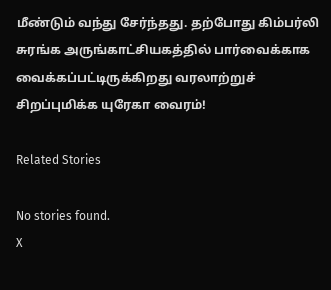மீண்டும் வந்து சேர்ந்தது. தற்போது கிம்பர்லி சுரங்க அருங்காட்சியகத்தில் பார்வைக்காக வைக்கப்பட்டிருக்கிறது வரலாற்றுச் சிறப்புமிக்க யுரேகா வைரம்!

Related Stories

No stories found.
X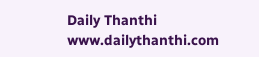Daily Thanthi
www.dailythanthi.com